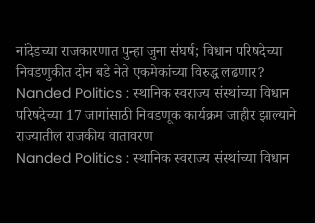नांदेडच्या राजकारणात पुन्हा जुना संघर्ष; विधान परिषदेच्या निवडणुकीत दोन बडे नेते एकमेकांच्या विरुद्ध लढणार?
Nanded Politics : स्थानिक स्वराज्य संस्थांच्या विधान परिषदेच्या 17 जागांसाठी निवडणूक कार्यक्रम जाहीर झाल्याने राज्यातील राजकीय वातावरण
Nanded Politics : स्थानिक स्वराज्य संस्थांच्या विधान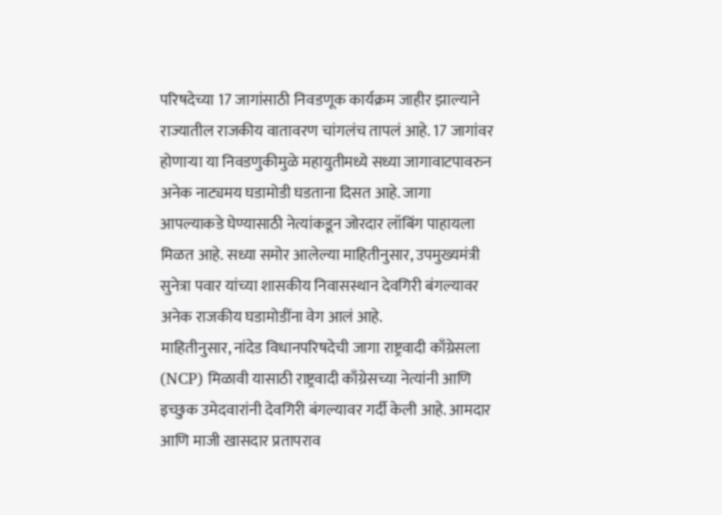परिषदेच्या 17 जागांसाठी निवडणूक कार्यक्रम जाहीर झाल्याने राज्यातील राजकीय वातावरण चांगलंच तापलं आहे. 17 जागांवर होणाऱ्या या निवडणुकीमुळे महायुतीमध्ये सध्या जागावाटपावरुन अनेक नाट्यमय घडामोडी घडताना दिसत आहे. जागा आपल्याकडे घेण्यासाठी नेत्यांकडून जोरदार लॉबिंग पाहायला मिळत आहे. सध्या समोर आलेल्या माहितीनुसार, उपमुख्यमंत्री सुनेत्रा पवार यांच्या शासकीय निवासस्थान देवगिरी बंगल्यावर अनेक राजकीय घडामोडींना वेग आलं आहे.
माहितीनुसार, नांदेड विधानपरिषदेची जागा राष्ट्रवादी काँग्रेसला (NCP) मिळावी यासाठी राष्ट्रवादी काँग्रेसच्या नेत्यांनी आणि इच्छुक उमेदवारांनी देवगिरी बंगल्यावर गर्दी केली आहे. आमदार आणि माजी खासदार प्रतापराव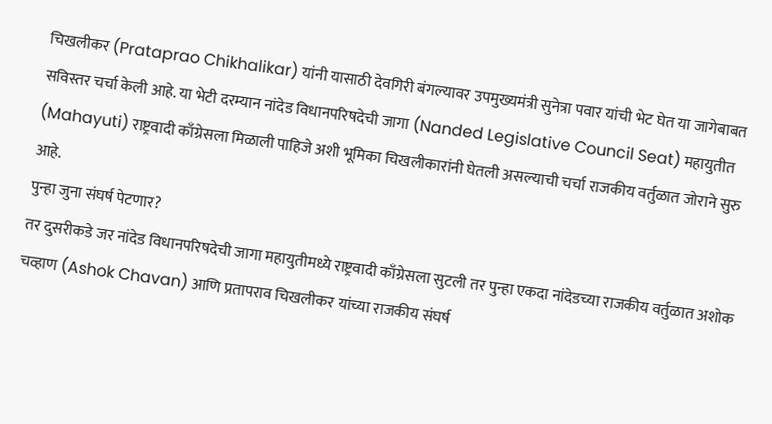चिखलीकर (Prataprao Chikhalikar) यांनी यासाठी देवगिरी बंगल्यावर उपमुख्यमंत्री सुनेत्रा पवार यांची भेट घेत या जागेबाबत सविस्तर चर्चा केली आहे. या भेटी दरम्यान नांदेड विधानपरिषदेची जागा (Nanded Legislative Council Seat) महायुतीत (Mahayuti) राष्ट्रवादी काँग्रेसला मिळाली पाहिजे अशी भूमिका चिखलीकारांनी घेतली असल्याची चर्चा राजकीय वर्तुळात जोराने सुरु आहे.
पुन्हा जुना संघर्ष पेटणार?
तर दुसरीकडे जर नांदेड विधानपरिषदेची जागा महायुतीमध्ये राष्ट्रवादी काँग्रेसला सुटली तर पुन्हा एकदा नांदेडच्या राजकीय वर्तुळात अशोक चव्हाण (Ashok Chavan) आणि प्रतापराव चिखलीकर यांच्या राजकीय संघर्ष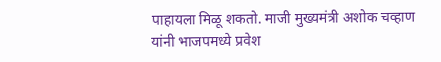पाहायला मिळू शकतो. माजी मुख्यमंत्री अशोक चव्हाण यांनी भाजपमध्ये प्रवेश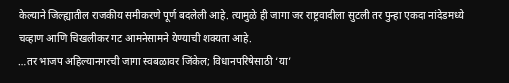केल्याने जिल्ह्यातील राजकीय समीकरणे पूर्ण बदलेली आहे. त्यामुळे ही जागा जर राष्ट्रवादीला सुटली तर पुन्हा एकदा नांदेडमध्ये चव्हाण आणि चिखलीकर गट आमनेसामने येण्याची शक्यता आहे.
…तर भाजप अहिल्यानगरची जागा स्वबळावर जिंकेल; विधानपरिषेसाठी ‘या’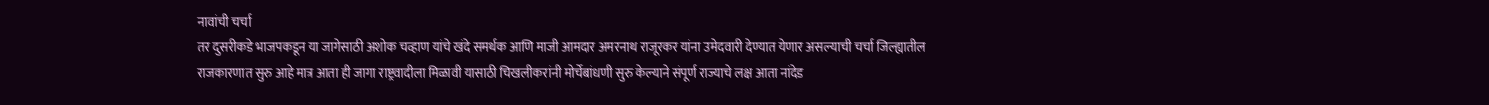नावांची चर्चा
तर दुसरीकडे भाजपकडून या जागेसाठी अशोक चव्हाण यांचे खंदे समर्थक आणि माजी आमदार अमरनाथ राजूरकर यांना उमेदवारी देण्यात येणार असल्याची चर्चा जिल्ह्यातील राजकारणात सुरु आहे मात्र आता ही जागा राष्ट्रवादीला मिळावी यासाठी चिखलीकरांनी मोर्चेबांधणी सुरु केल्याने संपूर्ण राज्याचे लक्ष आता नांदेड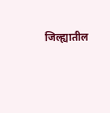जिल्ह्यातील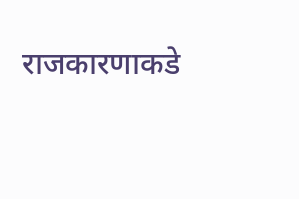राजकारणाकडे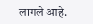लागले आहे.